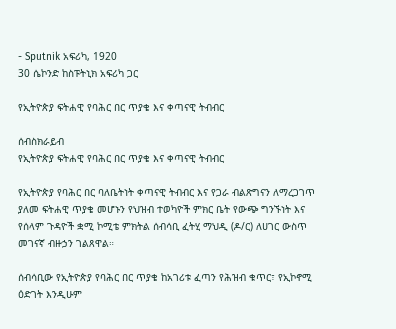- Sputnik አፍሪካ, 1920
30 ሴኮንድ ከስፑትኒክ አፍሪካ ጋር

የኢትዮጵያ ፍትሐዊ የባሕር በር ጥያቄ እና ቀጣናዊ ትብብር

ሰብስክራይብ
የኢትዮጵያ ፍትሐዊ የባሕር በር ጥያቄ እና ቀጣናዊ ትብብር

የኢትዮጵያ የባሕር በር ባለቤትነት ቀጣናዊ ትብብር እና የጋራ ብልጽግናን ለማረጋገጥ ያለመ ፍትሐዊ ጥያቄ መሆኑን የህዝብ ተወካዮች ምክር ቤት የውጭ ግንኙነት እና የሰላም ጉዳዮች ቋሚ ኮሚቴ ምክትል ሰብሳቢ ፈትሂ ማህዲ (ዶ/ር) ለሀገር ውስጥ መገናኛ ብዙኃን ገልጸዋል።

ሰብሳቢው የኢትዮጵያ የባሕር በር ጥያቄ ከአገሪቱ ፈጣን የሕዝብ ቁጥር፣ የኢኮኖሚ ዕድገት እንዲሁም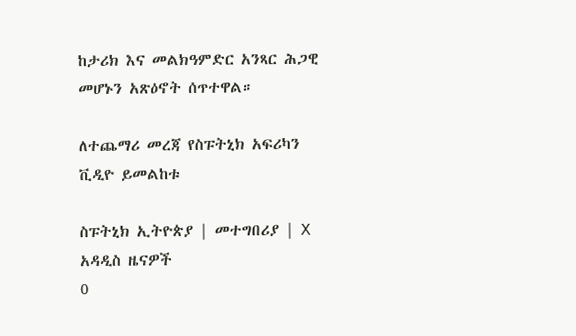ከታሪክ እና መልክዓምድር አንጻር ሕጋዊ መሆኑን አጽዕኖት ሰጥተዋል።

ለተጨማሪ መረጃ የስፑትኒክ አፍሪካን ቪዲዮ ይመልከቱ

ስፑትኒክ ኢትዮጵያ | መተግበሪያ | X
አዳዲስ ዜናዎች
0